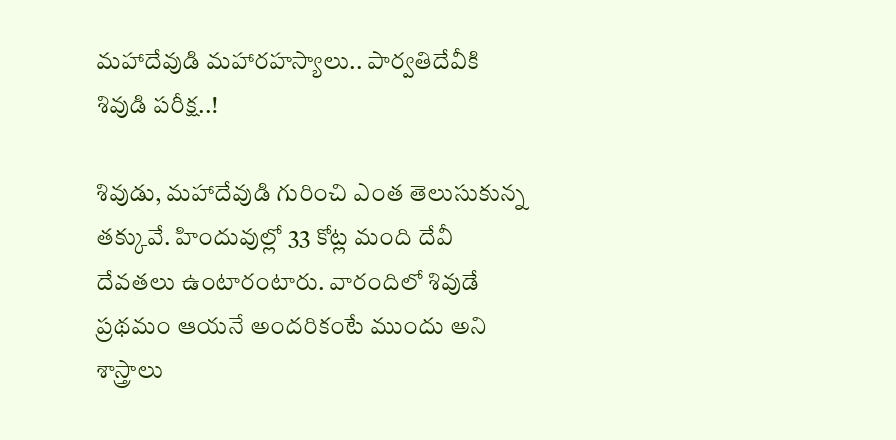మహాదేవుడి మహారహస్యాలు.. పార్వతిదేవీకి శివుడి పరీక్ష..!

శివుడు, మహాదేవుడి గురించి ఎంత తెలుసుకున్న తక్కువే. హిందువుల్లో 33 కోట్ల మంది దేవీ దేవతలు ఉంటారంటారు. వారందిలో శివుడే ప్రథమం ఆయనే అందరికంటే ముందు అని శాస్త్రాలు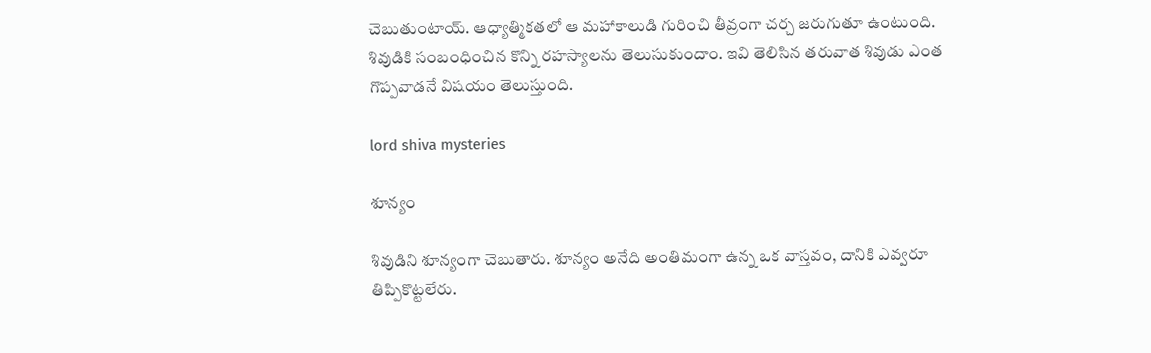చెబుతుంటాయ్. ఆధ్యాత్మికతలో ఆ మహాకాలుడి గురించి తీవ్రంగా చర్చ జరుగుతూ ఉంటుంది. శివుడికి సంబంధించిన కొన్ని రహస్యాలను తెలుసుకుందాం. ఇవి తెలిసిన తరువాత శివుడు ఎంత గొప్పవాడనే విషయం తెలుస్తుంది.

lord shiva mysteries

శూన్యం

శివుడిని శూన్యంగా చెబుతారు. శూన్యం అనేది అంతిమంగా ఉన్న ఒక వాస్తవం, దానికి ఎవ్వరూ తిప్పికొట్టలేరు.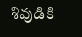శివుడికి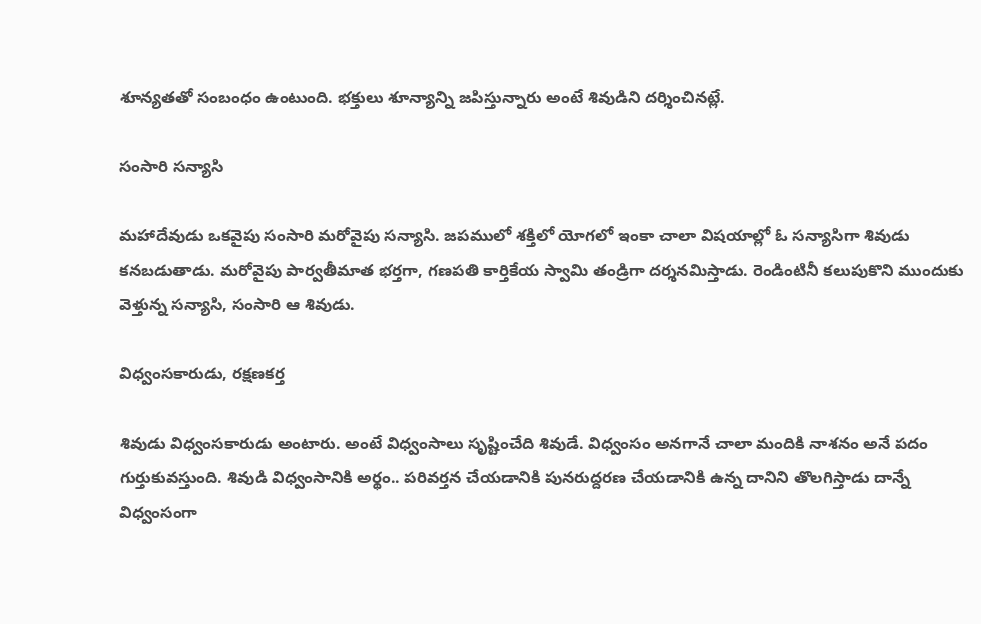శూన్యతతో సంబంధం ఉంటుంది. భక్తులు శూన్యాన్ని జపిస్తున్నారు అంటే శివుడిని దర్శించినట్లే.

సంసారి సన్యాసి

మహాదేవుడు ఒకవైపు సంసారి మరోవైపు సన్యాసి. జపములో శక్తిలో యోగలో ఇంకా చాలా విషయాల్లో ఓ సన్యాసిగా శివుడు కనబడుతాడు. మరోవైపు పార్వతీమాత భర్తగా, గణపతి కార్తికేయ స్వామి తండ్రిగా దర్శనమిస్తాడు. రెండింటినీ కలుపుకొని ముందుకు వెళ్తున్న సన్యాసి, సంసారి ఆ శివుడు.

విధ్వంసకారుడు, రక్షణకర్త

శివుడు విధ్వంసకారుడు అంటారు. అంటే విధ్వంసాలు సృష్టించేది శివుడే. విధ్వంసం అనగానే చాలా మందికి నాశనం అనే పదం గుర్తుకువస్తుంది. శివుడి విధ్వంసానికి అర్థం.. పరివర్తన చేయడానికి పునరుద్దరణ చేయడానికి ఉన్న దానిని తొలగిస్తాడు దాన్నే విధ్వంసంగా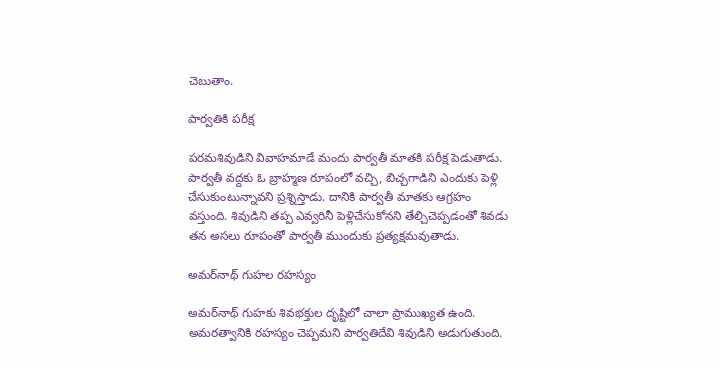చెబుతాం.

పార్వతికి పరీక్ష

పరమశివుడిని వివాహమాడే మందు పార్వతీ మాతకి పరీక్ష పెడుతాడు. పార్వతీ వద్దకు ఓ బ్రాహ్మణ రూపంలో వచ్చి, బిచ్చగాడిని ఎందుకు పెళ్లి చేసుకుంటున్నావని ప్రశ్నిస్తాడు. దానికి పార్వతీ మాతకు ఆగ్రహం వస్తుంది. శివుడిని తప్ప ఎవ్వరినీ పెళ్లిచేసుకోనని తేల్చిచెప్పడంతో శివడు తన అసలు రూపంతో పార్వతీ ముందుకు ప్రత్యక్షమవుతాడు.

అమర్‌నాథ్ గుహల రహస్యం

అమర్‌నాథ్ గుహకు శివభక్తుల దృష్టిలో చాలా ప్రాముఖ్యత ఉంది. అమరత్వానికి రహస్యం చెప్పమని పార్వతిదేవి శివుడిని అడుగుతుంది.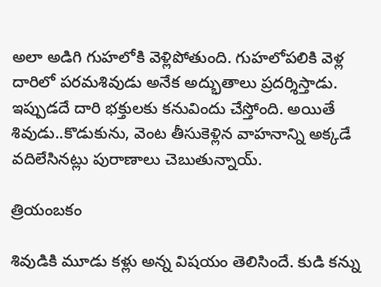అలా అడిగి గుహలోకి వెళ్లిపోతుంది. గుహలోపలికి వెళ్ల దారిలో పరమశివుడు అనేక అద్భుతాలు ప్రదర్శిస్తాడు. ఇప్పుడదే దారి భక్తులకు కనువిందు చేస్తోంది. అయితే శివుడు..కొడుకును, వెంట తీసుకెళ్లిన వాహనాన్ని అక్కడే వదిలేసినట్లు పురాణాలు చెబుతున్నాయ్.

త్రియంబకం

శివుడికి మూడు కళ్లు అన్న విషయం తెలిసిందే. కుడి కన్ను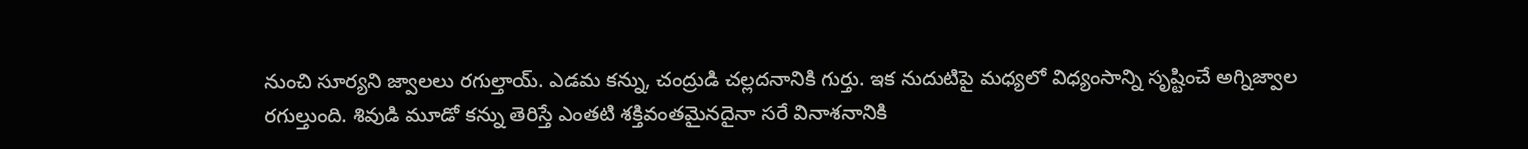నుంచి సూర్యని జ్వాలలు రగుల్తాయ్. ఎడమ కన్ను, చంద్రుడి చల్లదనానికి గుర్తు. ఇక నుదుటిపై మధ్యలో విధ్యంసాన్ని సృష్టించే అగ్నిజ్వాల రగుల్తుంది. శివుడి మూడో కన్ను తెరిస్తే ఎంతటి శక్తివంతమైనదైనా సరే వినాశనానికి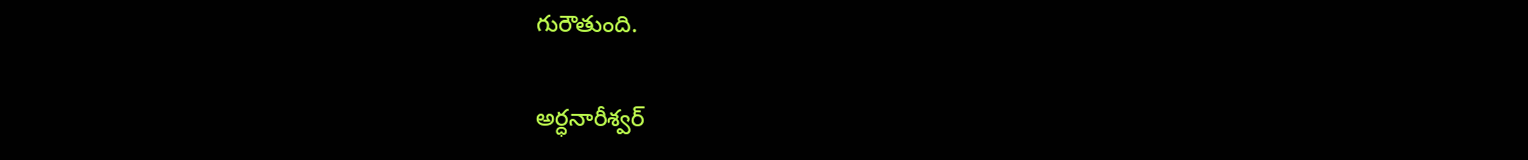గురౌతుంది.

అర్ధనారీశ్వర్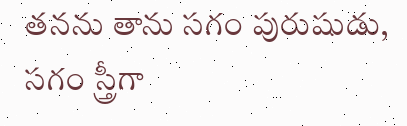తనను తాను సగం పురుషుడు, సగం స్త్రీగా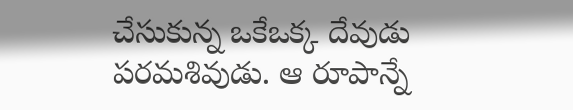చేసుకున్న ఒకేఒక్క దేవుడు పరమశివుడు. ఆ రూపాన్నే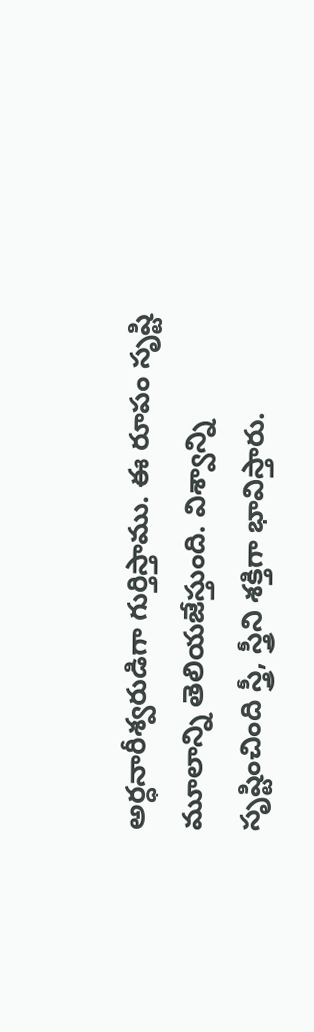అర్ధనారీశ్వరుడిగా గుర్తిస్తాము. ఈ రూపం సృష్టి మూలాన్ని తెలియజేస్తుంది. విశ్వాన్ని సృష్టించింది స్త్రీ, స్త్రీని శక్తిగా భావిస్తారు.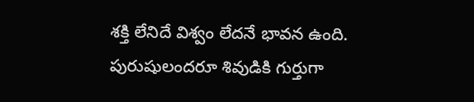శక్తి లేనిదే విశ్వం లేదనే భావన ఉంది. పురుషులందరూ శివుడికి గుర్తుగా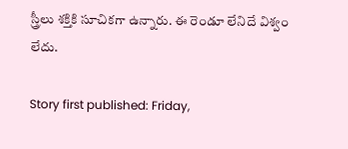స్త్రీలు శక్తికి సూచికగా ఉన్నారు. ఈ రెండూ లేనిదే విశ్వం లేదు.

Story first published: Friday,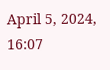April 5, 2024, 16:07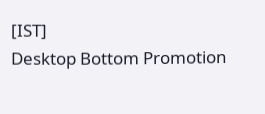[IST]
Desktop Bottom Promotion